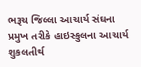ભરૂચ જિલ્લા આચાર્ય સંઘના પ્રમુખ તરીકે હાઇસ્કુલના આચાર્ય શુકલતીર્થ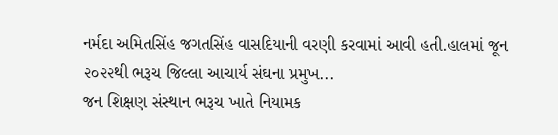નર્મદા અમિતસિંહ જગતસિંહ વાસદિયાની વરણી કરવામાં આવી હતી.હાલમાં જૂન ૨૦૨૨થી ભરૂચ જિલ્લા આચાર્ય સંઘના પ્રમુખ...
જન શિક્ષણ સંસ્થાન ભરૂચ ખાતે નિયામક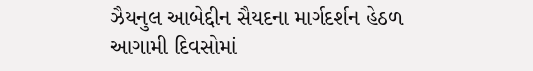ઝૈયનુલ આબેદ્દીન સૈયદના માર્ગદર્શન હેઠળ આગામી દિવસોમાં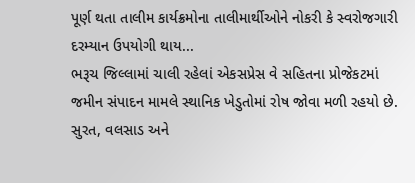પૂર્ણ થતા તાલીમ કાર્યક્રમોના તાલીમાર્થીઓને નોકરી કે સ્વરોજગારી દરમ્યાન ઉપયોગી થાય...
ભરૂચ જિલ્લામાં ચાલી રહેલાં એકસપ્રેસ વે સહિતના પ્રોજેકટમાં જમીન સંપાદન મામલે સ્થાનિક ખેડુતોમાં રોષ જોવા મળી રહયો છે. સુરત, વલસાડ અને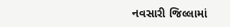નવસારી જિલ્લામાં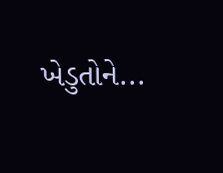ખેડુતોને...